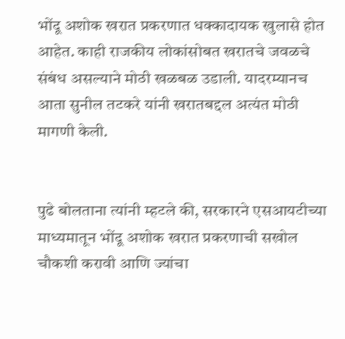भोंदू अशोक खरात प्रकरणात धक्कादायक खुलासे होत आहेत. काही राजकीय लोकांसोबत खरातचे जवळचे संबंध असल्याने मोठी खळबळ उडाली. यादरम्यानच आता सुनील तटकरे यांनी खरातबद्दल अत्यंत मोठी मागणी केली.


पुढे बोलताना त्यांनी म्हटले की, सरकारने एसआयटीच्या माध्यमातून भोंदू अशोक खरात प्रकरणाची सखोल चौकशी करावी आणि ज्यांचा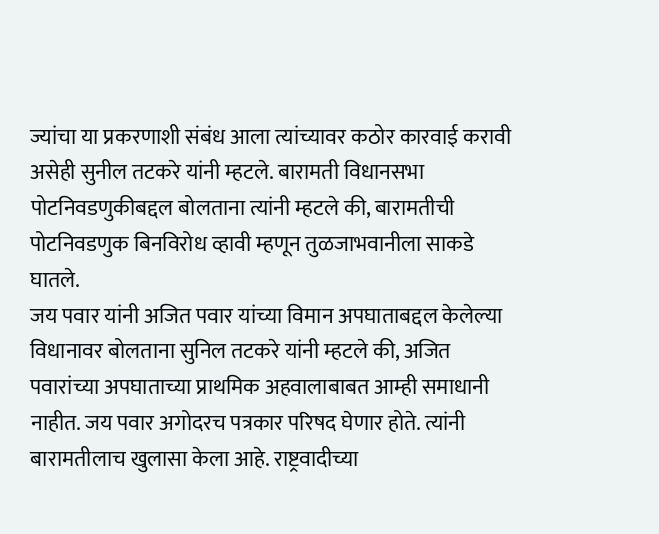ज्यांचा या प्रकरणाशी संबंध आला त्यांच्यावर कठोर कारवाई करावी असेही सुनील तटकरे यांनी म्हटले. बारामती विधानसभा पोटनिवडणुकीबद्दल बोलताना त्यांनी म्हटले की, बारामतीची पोटनिवडणुक बिनविरोध व्हावी म्हणून तुळजाभवानीला साकडे घातले.
जय पवार यांनी अजित पवार यांच्या विमान अपघाताबद्दल केलेल्या विधानावर बोलताना सुनिल तटकरे यांनी म्हटले की, अजित पवारांच्या अपघाताच्या प्राथमिक अहवालाबाबत आम्ही समाधानी नाहीत. जय पवार अगोदरच पत्रकार परिषद घेणार होते. त्यांनी बारामतीलाच खुलासा केला आहे. राष्ट्रवादीच्या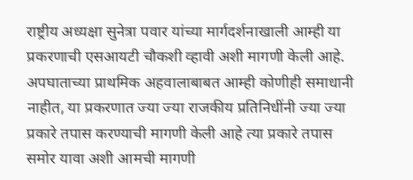राष्ट्रीय अध्यक्षा सुनेत्रा पवार यांच्या मार्गदर्शनाखाली आम्ही या प्रकरणाची एसआयटी चौकशी व्हावी अशी मागणी केली आहे.
अपघाताच्या प्राथमिक अहवालाबाबत आम्ही कोणीही समाधानी नाहीत, या प्रकरणात ज्या ज्या राजकीय प्रतिनिधींनी ज्या ज्या प्रकारे तपास करण्याची मागणी केली आहे त्या प्रकारे तपास समोर यावा अशी आमची मागणी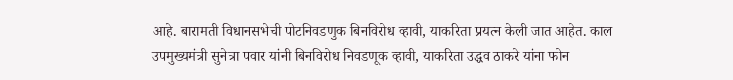आहे. बारामती विधानसभेची पोटनिवडणुक बिनविरोध व्हावी, याकरिता प्रयत्न केली जात आहेत. काल उपमुख्यमंत्री सुनेत्रा पवार यांनी बिनविरोध निवडणूक व्हावी, याकरिता उद्धव ठाकरे यांना फोन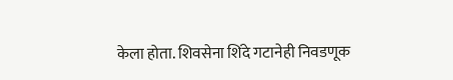केला होता. शिवसेना शिंदे गटानेही निवडणूक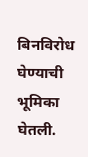बिनविरोध घेण्याची भूमिका घेतली.